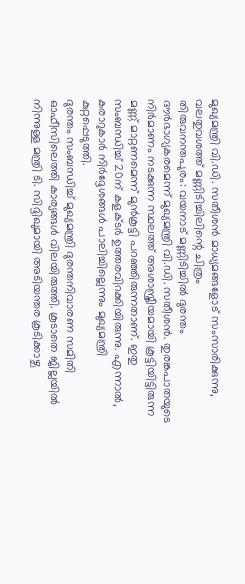മുഖ്യമന്ത്രി വി.ഡി. സതീശൻ മാധ്യമങ്ങളോട് സംസാരിക്കുന്നു, വലതുവശത്ത് മണ്ണിടിച്ചിലിന്റെ ചിത്രം
തിരുവനന്തപുരം: വയനാട് മണ്ണിടിച്ചിൽ ദുരന്തം ദൗർഭാഗ്യകരമെന്ന് മുഖ്യമന്ത്രി വി.ഡി. സതീശൻ. തുരങ്കപാതയുടെ നിർമാണം നടക്കുന്ന സ്ഥലത്ത് അശാസ്ത്രീയമായി കൂട്ടിയിട്ടിരുന്ന മണ്ണ് മാറ്റണമെന്ന് മുൻകൂട്ടി പറഞ്ഞിരുന്നതാണ്. ഇതു സംബന്ധിച്ച് 20ന് കളക്ടർ ഉത്തരവിറക്കിയിരുന്നു. എന്നാൽ, കരാറുകാർ നിർദ്ദേശങ്ങൾ പാലിച്ചില്ലെന്നും മുഖ്യമന്ത്രി കുറ്റപ്പെടുത്തി.
ദുരന്തം സംബന്ധിച്ച് മുഖ്യമന്ത്രി ദുരന്തനിവാരണ സമിതി ഓഫീസിലെത്തി കാര്യങ്ങൾ വിലയിരുത്തി. കൂടാതെ ജില്ലയിൽ നിന്നുള്ള മന്ത്രി ടി. സിദ്ദിഖുമായി അടിയന്തര കൂടിക്കാഴ്ച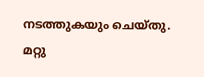നടത്തുകയും ചെയ്തു. മറ്റു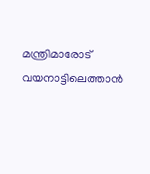മന്ത്രിമാരോട് വയനാട്ടിലെത്താൻ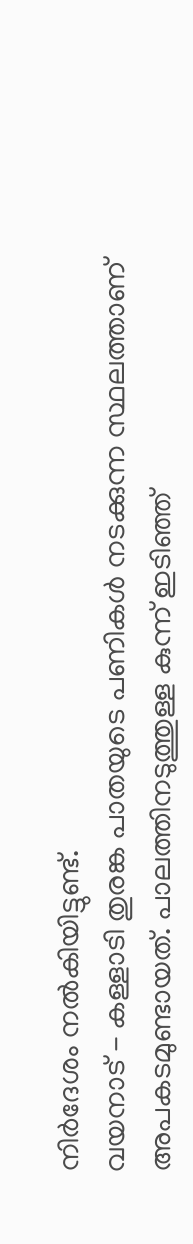നിർദേശം നൽകിയിട്ടുണ്ട്.
വയനാട് - കള്ളാടി തുരങ്ക പാതയുടെ പണികൾ നടക്കുന്ന സ്ഥലത്താണ് അപകടമുണ്ടായത്. പാലത്തിനടുത്തുള്ള കുന്ന് ഇടിഞ്ഞ്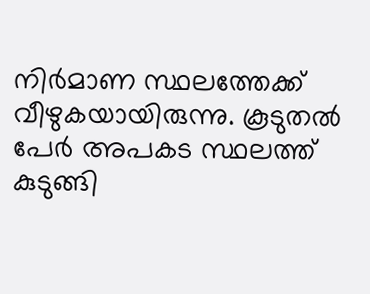നിർമാണ സ്ഥലത്തേക്ക് വീഴുകയായിരുന്നു. കൂടുതൽ പേർ അപകട സ്ഥലത്ത് കുടുങ്ങി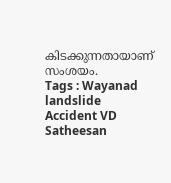കിടക്കുന്നതായാണ് സംശയം.
Tags : Wayanad landslide Accident VD Satheesan